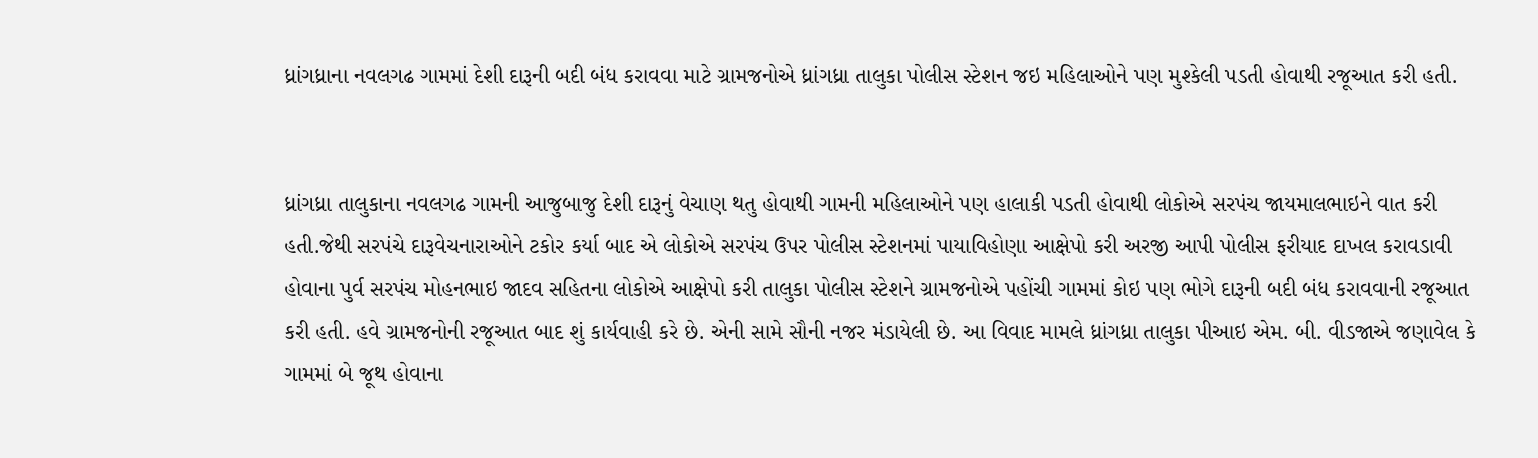ધ્રાંગધ્રાના નવલગઢ ગામમાં દેશી દારૂની બદી બંધ કરાવવા માટે ગ્રામજનોએ ધ્રાંગધ્રા તાલુકા પોલીસ સ્ટેશન જઇ મહિલાઓને પણ મુશ્કેલી પડતી હોવાથી રજૂઆત કરી હતી.


ધ્રાંગધ્રા તાલુકાના નવલગઢ ગામની આજુબાજુ દેશી દારૂનું વેચાણ થતુ હોવાથી ગામની મહિલાઓને પણ હાલાકી પડતી હોવાથી લોકોએ સરપંચ જાયમાલભાઇને વાત કરી હતી.જેથી સરપંચે દારૂવેચનારાઓને ટકોર કર્યા બાદ એ લોકોએ સરપંચ ઉપર પોલીસ સ્ટેશનમાં પાયાવિહોણા આક્ષેપો કરી અરજી આપી પોલીસ ફરીયાદ દાખલ કરાવડાવી હોવાના પુર્વ સરપંચ મોહનભાઇ જાદવ સહિતના લોકોએ આક્ષેપો કરી તાલુકા પોલીસ સ્ટેશને ગ્રામજનોએ પહોંચી ગામમાં કોઇ પણ ભોગે દારૂની બદી બંધ કરાવવાની રજૂઆત કરી હતી. હવે ગ્રામજનોની રજૂઆત બાદ શું કાર્યવાહી કરે છે. એની સામે સૌની નજર મંડાયેલી છે. આ વિવાદ મામલે ધ્રાંગધ્રા તાલુકા પીઆઇ એમ. બી. વીડજાએ જણાવેલ કે ગામમાં બે જૂથ હોવાના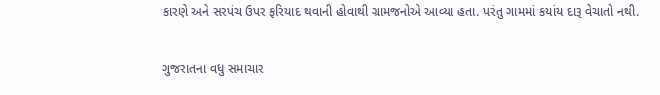કારણે અને સરપંચ ઉપર ફરિયાદ થવાની હોવાથી ગ્રામજનોએ આવ્યા હતા. પરંતુ ગામમાં કયાંય દારૂ વેચાતો નથી.

ગુજરાતના વધુ સમાચાર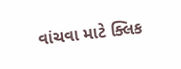વાંચવા માટે ક્લિક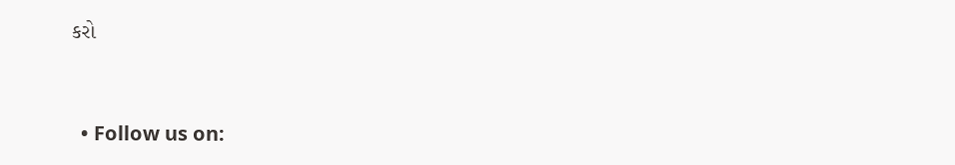કરો


  • Follow us on: